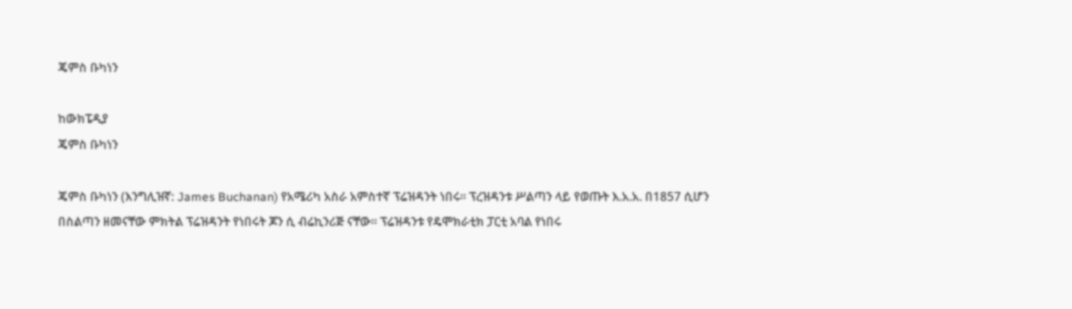ጄምስ ቡካነን

ከውክፔዲያ
ጄምስ ቡካነን

ጄምስ ቡካነን (እንግሊዝኛ: James Buchanan) የአሜሪካ አስራ አምስተኛ ፕሬዝዳንት ነበሩ። ፕረዝዳንቱ ሥልጣን ላይ የወጡት እ.አ.አ. በ1857 ሲሆን በስልጣን ዘመናቸው ምክትል ፕሬዝዳንት የነበሩት ጆን ሲ ብሬኪንሪጅ ናቸው። ፕሬዝዳንቱ የዴሞክራቲክ ፓርቲ አባል የነበሩ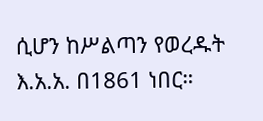ሲሆን ከሥልጣን የወረዱት እ.አ.አ. በ1861 ነበር።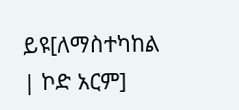ይዩ[ለማስተካከል | ኮድ አርም]